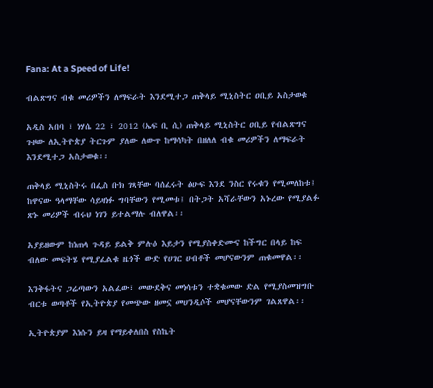Fana: At a Speed of Life!

ብልጽግና ብቁ መሪዎችን ለማፍራት እንደሚተጋ ጠቅላይ ሚኒስትር ዐቢይ አስታወቁ

አዲስ አበባ ፣ ነሃሴ 22 ፣ 2012 (ኤፍ ቢ ሲ) ጠቅላይ ሚኒስትር ዐቢይ የብልጽግና ጉዞው ለኢትዮጵያ ትርጉም ያለው ለውጥ ከማሳካት በዘለለ ብቁ መሪዎችን ለማፍራት እንደሚተጋ አስታወቁ፡፡

ጠቅላይ ሚኒስትሩ በፌስ ቡክ ገጻቸው ባሰፈሩት ፅሁፍ እንደ ንስር የሩቁን የሚመለከቱ፤ ከዋናው ዓላማቸው ሳይዛነፉ ግባቸውን የሚመቱ፤ በትጋት አሻራቸውን አኑረው የሚያልፉ ጽኑ መሪዎች ብሩህ ነገን ይተልማሉ ብለዋል፡፡

አያይዘውም ከነጠላ ጉዳይ ይልቅ ምሉዕ እይታን የሚያስቀድሙና ከችግር በላይ ከፍ ብለው መፍትሄ የሚያፈልቁ ዜጎች ውድ የሀገር ሀብቶች መሆናውንም ጠቁመዋል፡፡

እንቅፋትና ጋሬጣውን አልፈው፣ መውደቅና መነሳቱን ተቋቁመው ድል የሚያስመዝግቡ ብርቱ ወጣቶች የኢትዮጵያ የመጭው ዘመኗ መሀንዲሶች መሆናቸውንም ገልጸዋል፡፡

ኢትዮጵያም እነሱን ይዛ የማይቀለበስ የስኬት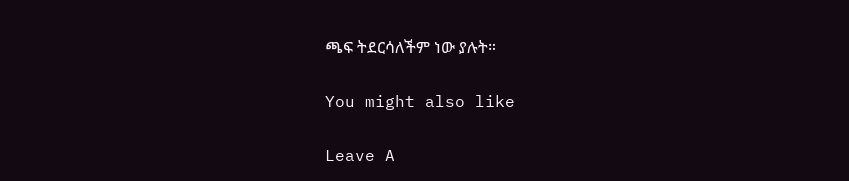ጫፍ ትደርሳለችም ነው ያሉት።

You might also like

Leave A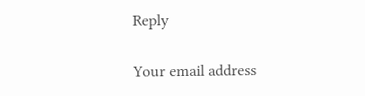Reply

Your email address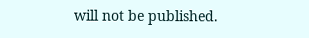will not be published.